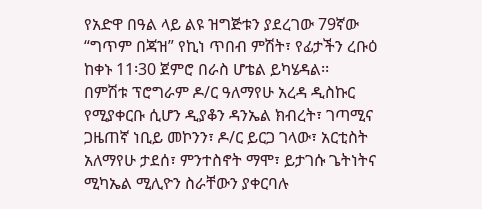የአድዋ በዓል ላይ ልዩ ዝግጅቱን ያደረገው 79ኛው “ግጥም በጃዝ” የኪነ ጥበብ ምሽት፣ የፊታችን ረቡዕ ከቀኑ 11፡30 ጀምሮ በራስ ሆቴል ይካሄዳል፡፡
በምሽቱ ፕሮግራም ዶ/ር ዓለማየሁ አረዳ ዲስኩር የሚያቀርቡ ሲሆን ዲያቆን ዳንኤል ክብረት፣ ገጣሚና ጋዜጠኛ ነቢይ መኮንን፣ ዶ/ር ይርጋ ገላው፣ አርቲስት አለማየሁ ታደሰ፣ ምንተስኖት ማሞ፣ ይታገሱ ጌትነትና ሚካኤል ሚሊዮን ስራቸውን ያቀርባሉ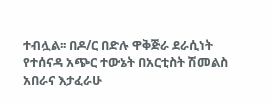ተብሏል፡፡ በዶ/ር በድሉ ዋቅጅራ ደራሲነት የተሰናዳ አጭር ተውኔት በአርቲስት ሽመልስ አበራና እታፈራሁ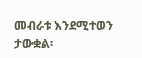መብራቱ እንደሚተወን ታውቋል፡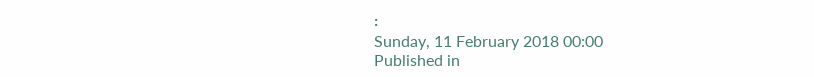፡
Sunday, 11 February 2018 00:00
Published in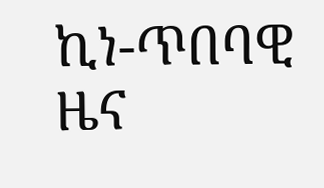ኪነ-ጥበባዊ ዜና